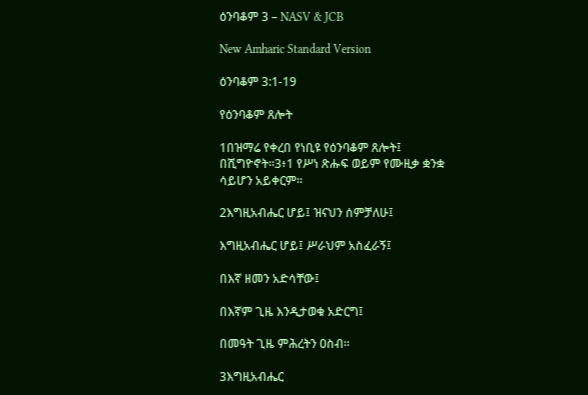ዕንባቆም 3 – NASV & JCB

New Amharic Standard Version

ዕንባቆም 3:1-19

የዕንባቆም ጸሎት

1በዝማሬ የቀረበ የነቢዩ የዕንባቆም ጸሎት፤ በሺግዮኖት።3፥1 የሥነ ጽሑፍ ወይም የሙዚቃ ቋንቋ ሳይሆን አይቀርም።

2እግዚአብሔር ሆይ፤ ዝናህን ሰምቻለሁ፤

እግዚአብሔር ሆይ፤ ሥራህም አስፈራኝ፤

በእኛ ዘመን አድሳቸው፤

በእኛም ጊዜ እንዲታወቁ አድርግ፤

በመዓት ጊዜ ምሕረትን ዐስብ።

3እግዚአብሔር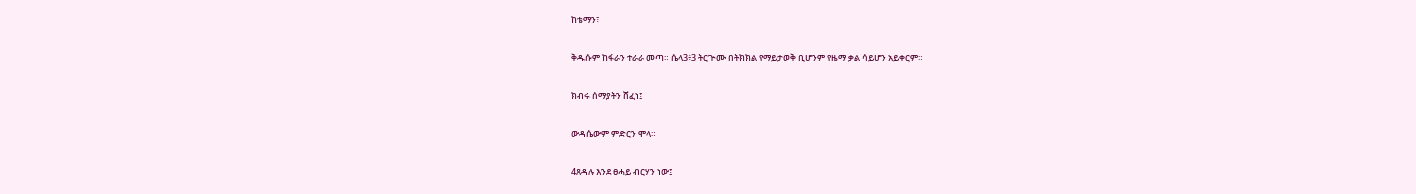ከቴማን፣

ቅዱሱም ከፋራን ተራራ መጣ። ሴላ3፥3 ትርጕሙ በትክክል የማይታወቅ ቢሆንም የዜማ ቃል ሳይሆን አይቀርም።

ክብሩ ሰማያትን ሸፈነ፤

ውዳሴውም ምድርን ሞላ።

4ጸዳሉ እንደ ፀሓይ ብርሃን ነው፤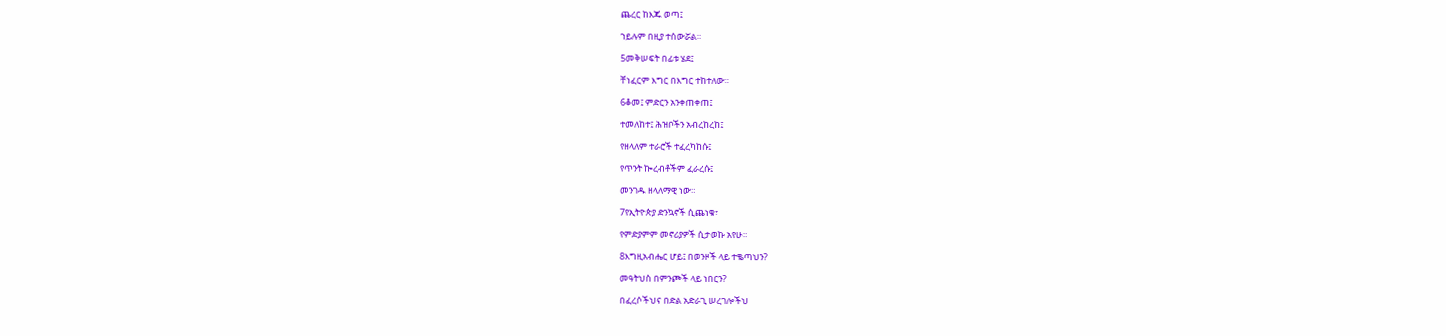ጨረር ከእጁ ወጣ፤

ኀይሉም በዚያ ተሰውሯል።

5መቅሠፍት በፊቱ ሄደ፤

ቸነፈርም እግር በእግር ተከተለው።

6ቆመ፤ ምድርን አንቀጠቀጠ፤

ተመለከተ፤ ሕዝቦችን አብረከረከ፤

የዘላለም ተራሮች ተፈረካከሱ፤

የጥንት ኰረብቶችም ፈራረሱ፤

መንገዱ ዘላለማዊ ነው።

7የኢትዮጵያ ድንኳኖች ሲጨነቁ፣

የምድያምም መኖሪያዎች ሲታወኩ አየሁ።

8እግዚአብሔር ሆይ፤ በወንዞች ላይ ተቈጣህን?

መዓትህስ በምንጮች ላይ ነበርን?

በፈረሶችህና በድል አድራጊ ሠረገሎችህ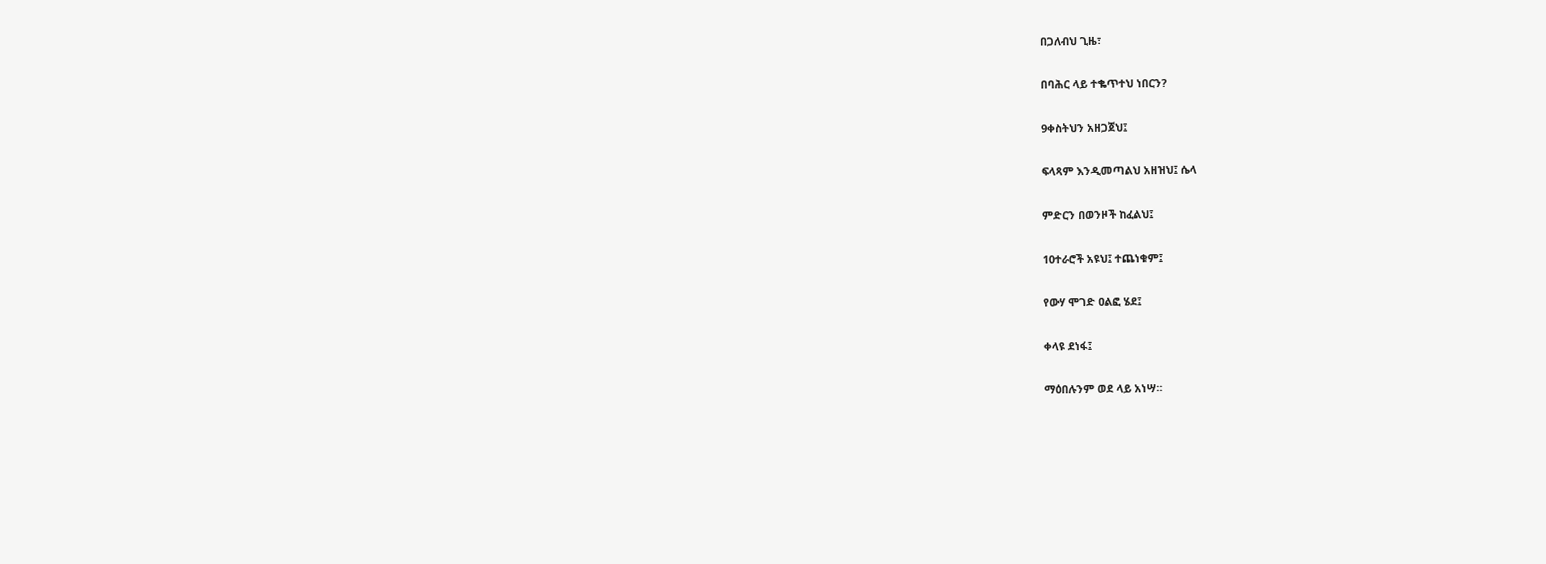በጋለብህ ጊዜ፣

በባሕር ላይ ተቈጥተህ ነበርን?

9ቀስትህን አዘጋጀህ፤

ፍላጻም እንዲመጣልህ አዘዝህ፤ ሴላ

ምድርን በወንዞች ከፈልህ፤

10ተራሮች አዩህ፤ ተጨነቁም፤

የውሃ ሞገድ ዐልፎ ሄደ፤

ቀላዩ ደነፋ፤

ማዕበሉንም ወደ ላይ አነሣ።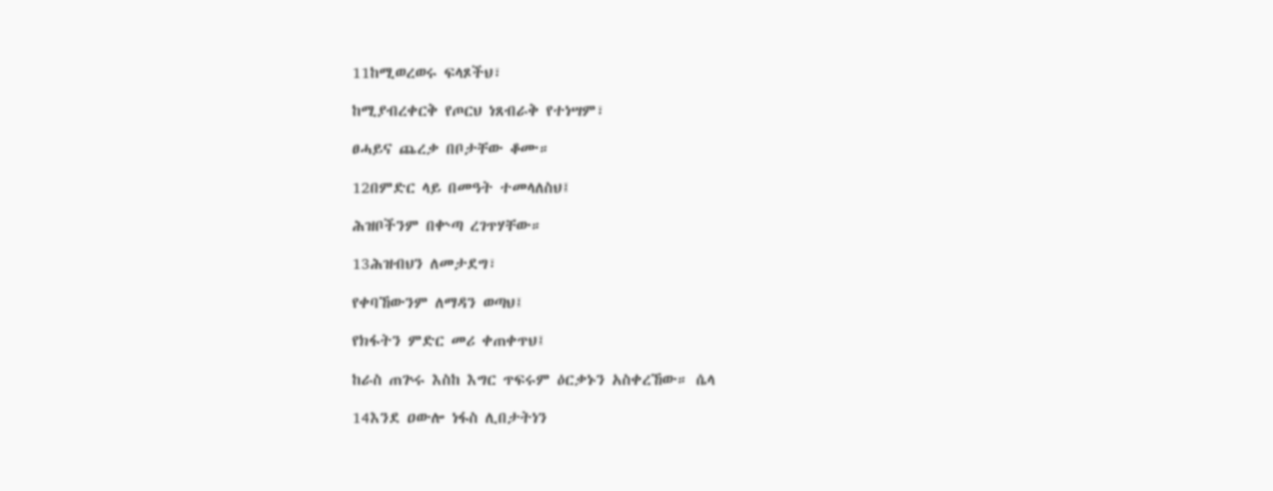11ከሚወረወሩ ፍላጾችህ፣

ከሚያብረቀርቅ የጦርህ ነጸብራቅ የተነሣም፣

ፀሓይና ጨረቃ በቦታቸው ቆሙ።

12በምድር ላይ በመዓት ተመላለስህ፤

ሕዝቦችንም በቍጣ ረገጥሃቸው።

13ሕዝብህን ለመታደግ፣

የቀባኸውንም ለማዳን ወጣህ፤

የክፋትን ምድር መሪ ቀጠቀጥህ፤

ከራስ ጠጕሩ እስከ እግር ጥፍሩም ዕርቃኑን አስቀረኸው። ሴላ

14እንደ ዐውሎ ነፋስ ሊበታትነን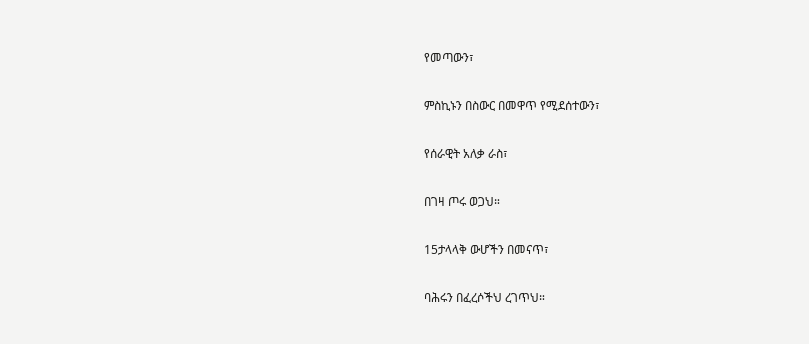የመጣውን፣

ምስኪኑን በስውር በመዋጥ የሚደሰተውን፣

የሰራዊት አለቃ ራስ፣

በገዛ ጦሩ ወጋህ።

15ታላላቅ ውሆችን በመናጥ፣

ባሕሩን በፈረሶችህ ረገጥህ።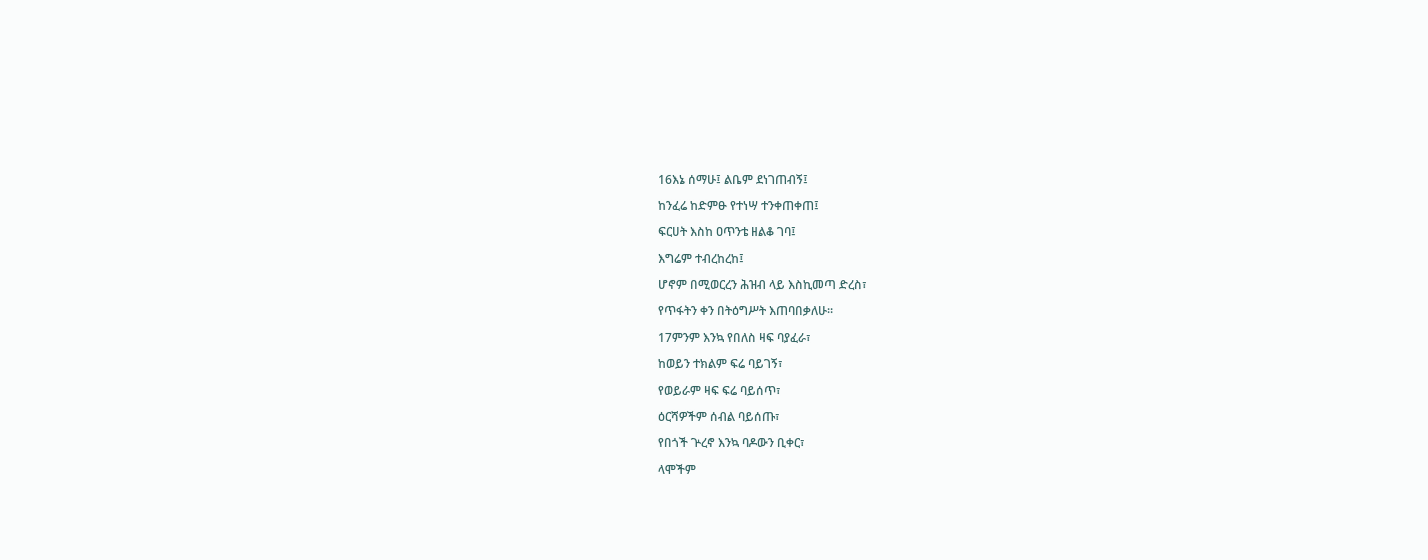16እኔ ሰማሁ፤ ልቤም ደነገጠብኝ፤

ከንፈሬ ከድምፁ የተነሣ ተንቀጠቀጠ፤

ፍርሀት እስከ ዐጥንቴ ዘልቆ ገባ፤

እግሬም ተብረከረከ፤

ሆኖም በሚወርረን ሕዝብ ላይ እስኪመጣ ድረስ፣

የጥፋትን ቀን በትዕግሥት እጠባበቃለሁ።

17ምንም እንኳ የበለስ ዛፍ ባያፈራ፣

ከወይን ተክልም ፍሬ ባይገኝ፣

የወይራም ዛፍ ፍሬ ባይሰጥ፣

ዕርሻዎችም ሰብል ባይሰጡ፣

የበጎች ጕረኖ እንኳ ባዶውን ቢቀር፣

ላሞችም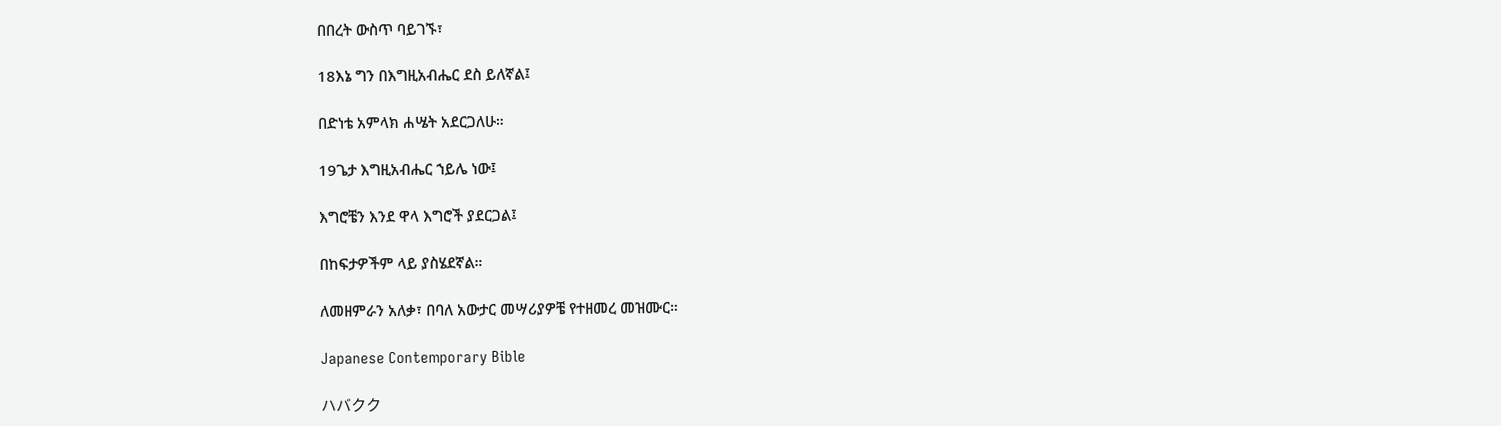በበረት ውስጥ ባይገኙ፣

18እኔ ግን በእግዚአብሔር ደስ ይለኛል፤

በድነቴ አምላክ ሐሤት አደርጋለሁ።

19ጌታ እግዚአብሔር ኀይሌ ነው፤

እግሮቼን እንደ ዋላ እግሮች ያደርጋል፤

በከፍታዎችም ላይ ያስሄደኛል።

ለመዘምራን አለቃ፣ በባለ አውታር መሣሪያዎቼ የተዘመረ መዝሙር።

Japanese Contemporary Bible

ハバクク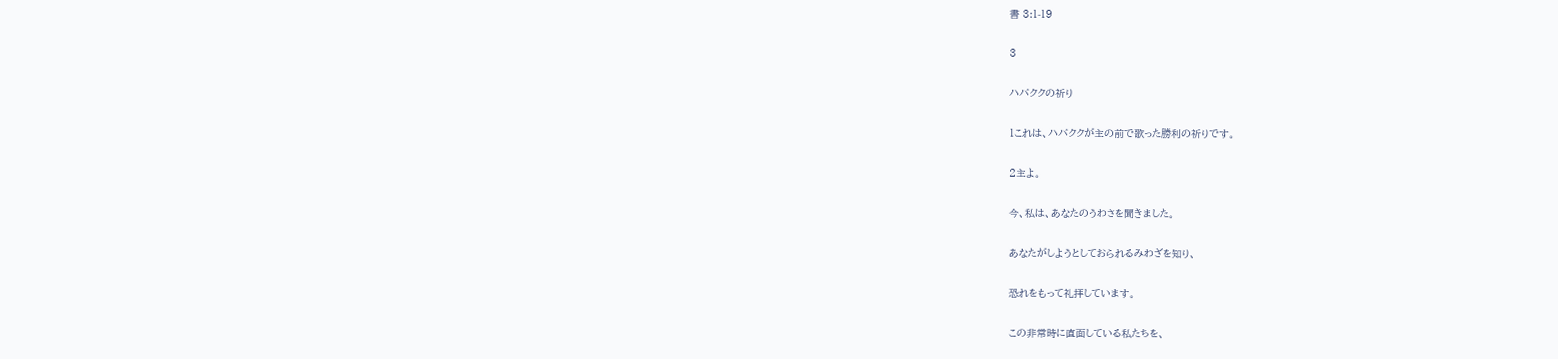書 3:1-19

3

ハバククの祈り

1これは、ハバククが主の前で歌った勝利の祈りです。

2主よ。

今、私は、あなたのうわさを聞きました。

あなたがしようとしておられるみわざを知り、

恐れをもって礼拝しています。

この非常時に直面している私たちを、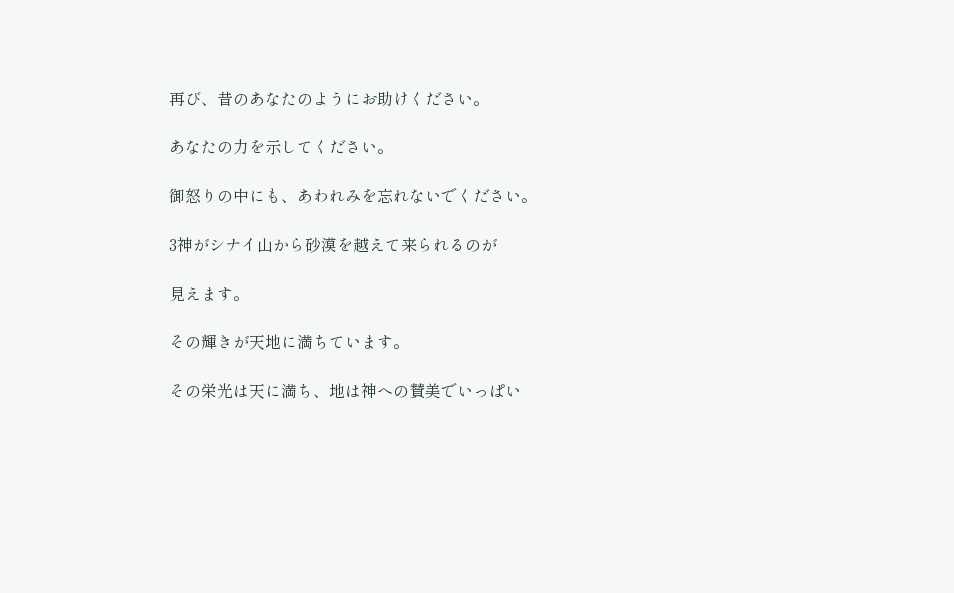再び、昔のあなたのようにお助けください。

あなたの力を示してください。

御怒りの中にも、あわれみを忘れないでください。

3神がシナイ山から砂漠を越えて来られるのが

見えます。

その輝きが天地に満ちています。

その栄光は天に満ち、地は神への賛美でいっぱい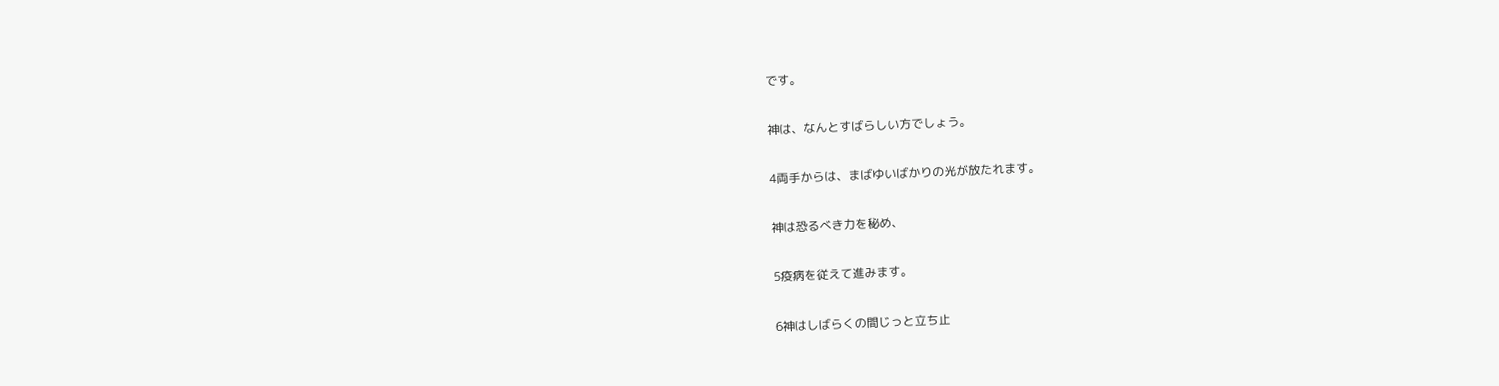です。

神は、なんとすばらしい方でしょう。

4両手からは、まばゆいばかりの光が放たれます。

神は恐るべき力を秘め、

5疫病を従えて進みます。

6神はしばらくの間じっと立ち止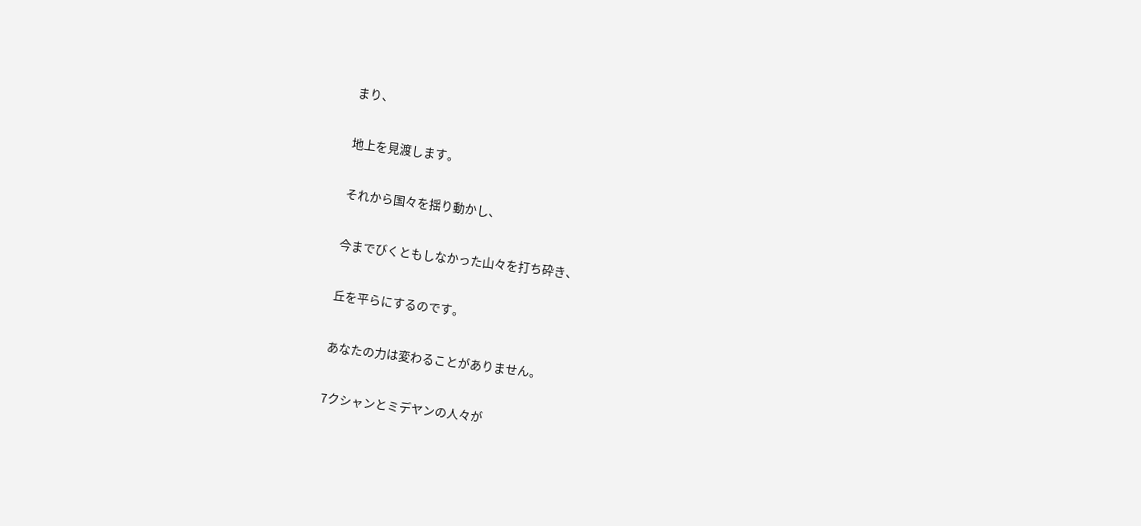まり、

地上を見渡します。

それから国々を揺り動かし、

今までびくともしなかった山々を打ち砕き、

丘を平らにするのです。

あなたの力は変わることがありません。

7クシャンとミデヤンの人々が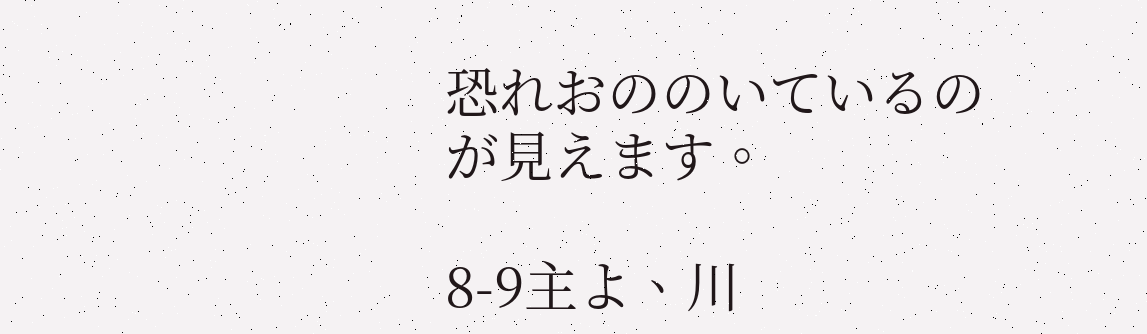恐れおののいているのが見えます。

8-9主よ、川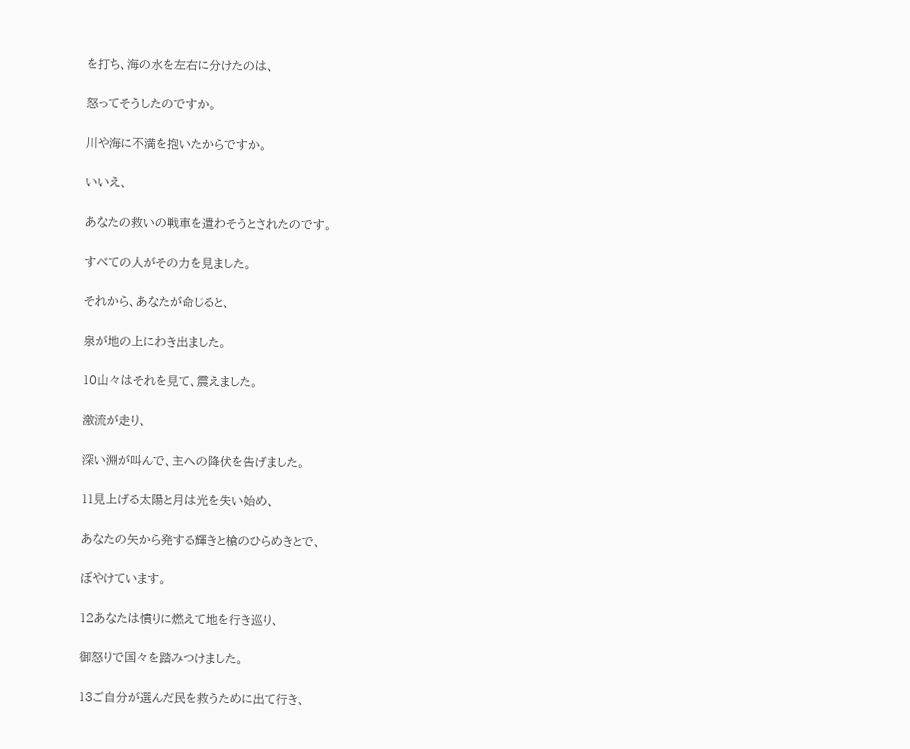を打ち、海の水を左右に分けたのは、

怒ってそうしたのですか。

川や海に不満を抱いたからですか。

いいえ、

あなたの救いの戦車を遣わそうとされたのです。

すべての人がその力を見ました。

それから、あなたが命じると、

泉が地の上にわき出ました。

10山々はそれを見て、震えました。

激流が走り、

深い淵が叫んで、主への降伏を告げました。

11見上げる太陽と月は光を失い始め、

あなたの矢から発する輝きと槍のひらめきとで、

ぼやけています。

12あなたは憤りに燃えて地を行き巡り、

御怒りで国々を踏みつけました。

13ご自分が選んだ民を救うために出て行き、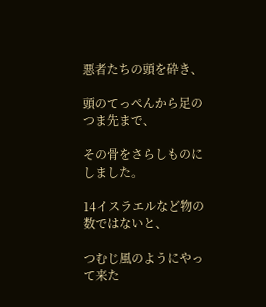悪者たちの頭を砕き、

頭のてっぺんから足のつま先まで、

その骨をさらしものにしました。

14イスラエルなど物の数ではないと、

つむじ風のようにやって来た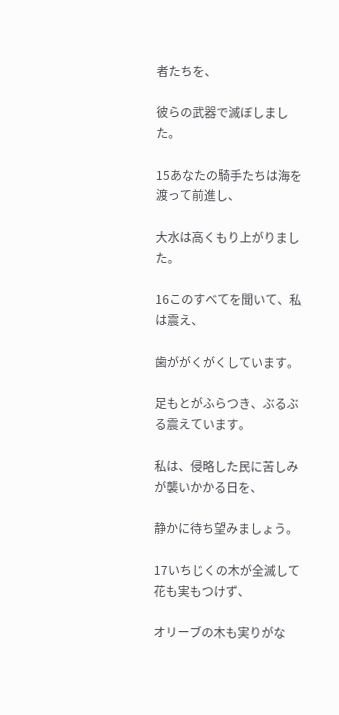者たちを、

彼らの武器で滅ぼしました。

15あなたの騎手たちは海を渡って前進し、

大水は高くもり上がりました。

16このすべてを聞いて、私は震え、

歯ががくがくしています。

足もとがふらつき、ぶるぶる震えています。

私は、侵略した民に苦しみが襲いかかる日を、

静かに待ち望みましょう。

17いちじくの木が全滅して花も実もつけず、

オリーブの木も実りがな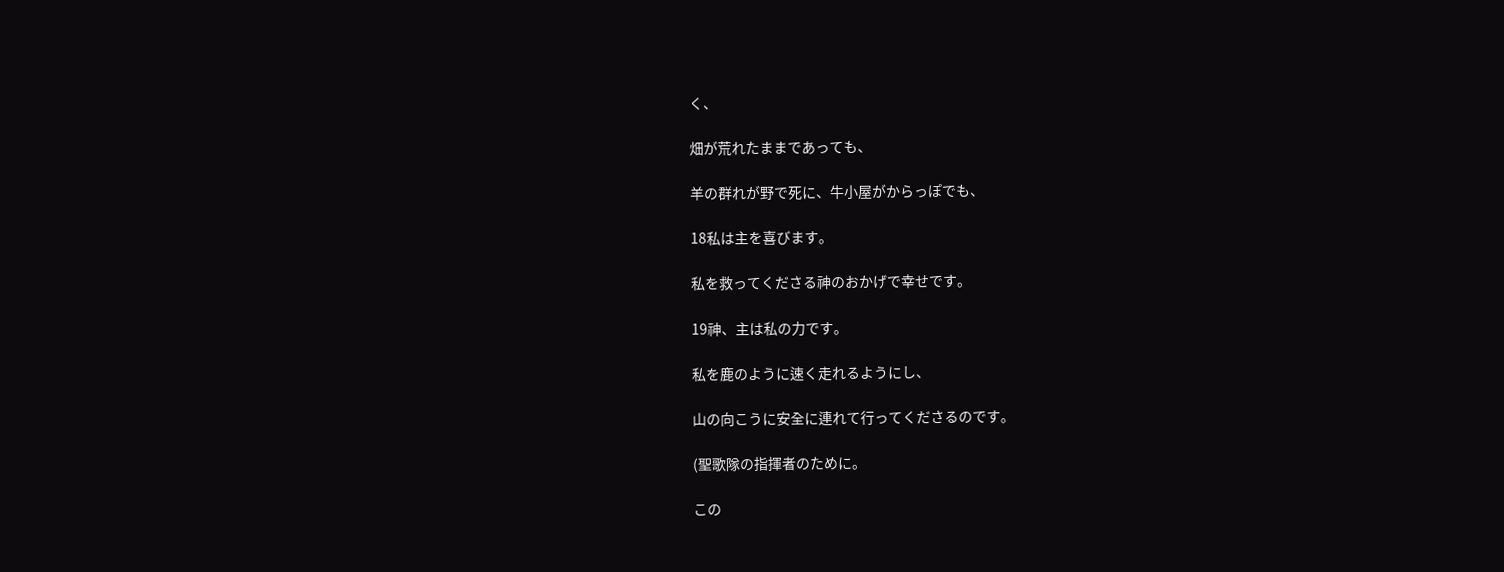く、

畑が荒れたままであっても、

羊の群れが野で死に、牛小屋がからっぽでも、

18私は主を喜びます。

私を救ってくださる神のおかげで幸せです。

19神、主は私の力です。

私を鹿のように速く走れるようにし、

山の向こうに安全に連れて行ってくださるのです。

(聖歌隊の指揮者のために。

この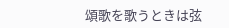頌歌を歌うときは弦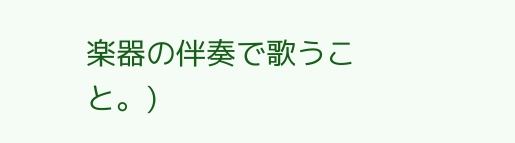楽器の伴奏で歌うこと。)